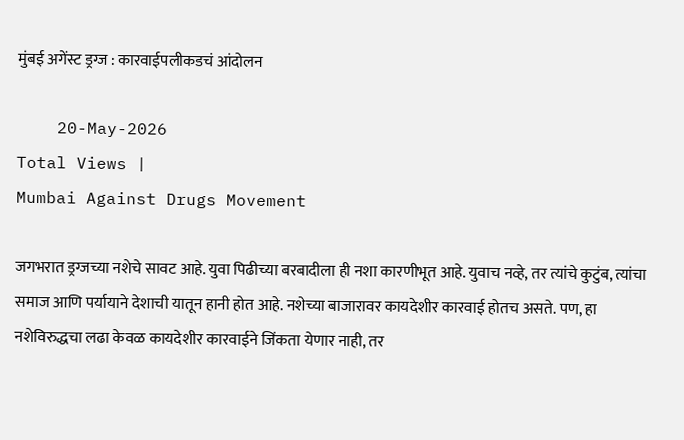मुंबई अगेंस्ट ड्रग्ज : कारवाईपलीकडचं आंदोलन

    20-May-2026
Total Views |
Mumbai Against Drugs Movement

जगभरात ड्रग्जच्या नशेचे सावट आहे. युवा पिढीच्या बरबादीला ही नशा कारणीभूत आहे. युवाच नव्हे, तर त्यांचे कुटुंब, त्यांचा समाज आणि पर्यायाने देशाची यातून हानी होत आहे. नशेच्या बाजारावर कायदेशीर कारवाई होतच असते. पण, हा नशेविरुद्धचा लढा केवळ कायदेशीर कारवाईने जिंकता येणार नाही, तर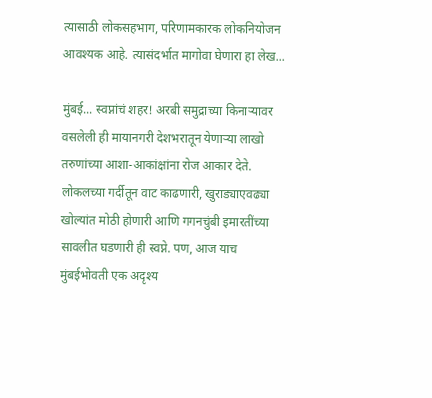त्यासाठी लोकसहभाग, परिणामकारक लोकनियोजन आवश्यक आहे. त्यासंदर्भात मागोवा घेणारा हा लेख...

मुंबई... स्वप्नांचं शहर! अरबी समुद्राच्या किनार्‍यावर वसलेली ही मायानगरी देशभरातून येणार्‍या लाखो तरुणांच्या आशा-आकांक्षांना रोज आकार देते. लोकलच्या गर्दीतून वाट काढणारी, खुराड्याएवढ्या खोल्यांत मोठी होणारी आणि गगनचुंबी इमारतींच्या सावलीत घडणारी ही स्वप्ने. पण, आज याच मुंबईभोवती एक अदृश्य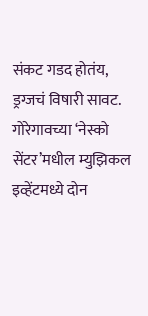संकट गडद होतंय, ड्रग्जचं विषारी सावट. गोरेगावच्या ‘नेस्को सेंटर’मधील म्युझिकल इव्हेंटमध्ये दोन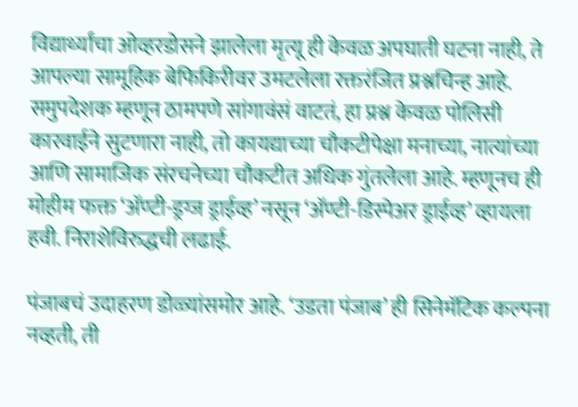विद्यार्थ्यांचा ओव्हरडोसने झालेला मृत्यू ही केवळ अपघाती घटना नाही, ते आपल्या सामूहिक बेफिकिरीवर उमटलेला रक्तरंजित प्रश्नचिन्ह आहे. समुपदेशक म्हणून ठामपणे सांगावंसं वाटतं, हा प्रश्न केवळ पोलिसी कारवाईने सुटणारा नाही, तो कायद्याच्या चौकटीपेक्षा मनाच्या, नात्यांच्या आणि सामाजिक संरचनेच्या चौकटीत अधिक गुंतलेला आहे. म्हणूनच ही मोहीम फक्त ‘अ‍ॅण्टी-ड्रग्ज ड्राईव्ह’ नसून ‘अ‍ॅण्टी-डिस्पेअर ड्राईव्ह’ व्हायला हवी. निराशेविरुद्धची लढाई.

पंजाबचं उदाहरण डोळ्यांसमोर आहे. ‘उडता पंजाब’ ही सिनेमॅटिक कल्पना नव्हती, ती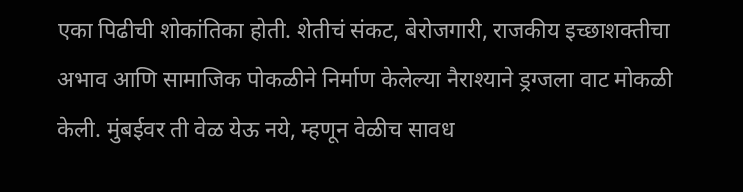एका पिढीची शोकांतिका होती. शेतीचं संकट, बेरोजगारी, राजकीय इच्छाशक्तीचा अभाव आणि सामाजिक पोकळीने निर्माण केलेल्या नैराश्याने ड्रग्जला वाट मोकळी केली. मुंबईवर ती वेळ येऊ नये, म्हणून वेळीच सावध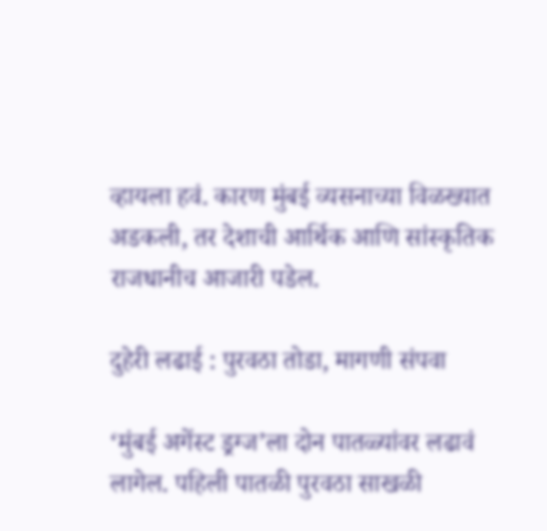व्हायला हवं. कारण मुंबई व्यसनाच्या विळख्यात अडकली, तर देशाची आर्थिक आणि सांस्कृतिक राजधानीच आजारी पडेल.

दुहेरी लढाई : पुरवठा तोडा, मागणी संपवा

‘मुंबई अगेंस्ट ड्रग्ज’ला दोन पातळ्यांवर लढावं लागेल. पहिली पातळी पुरवठा साखळी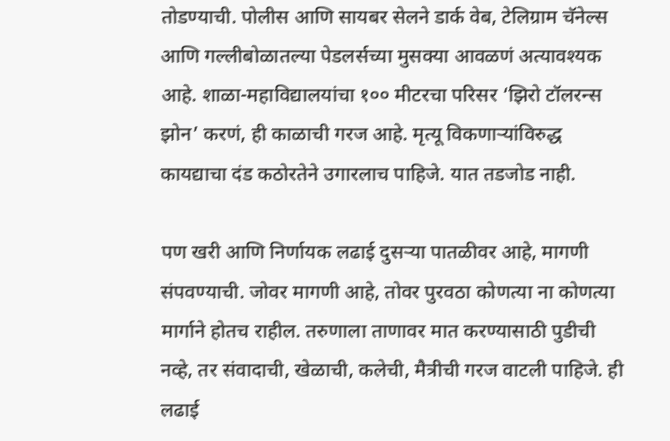तोडण्याची. पोलीस आणि सायबर सेलने डार्क वेब, टेलिग्राम चॅनेल्स आणि गल्लीबोळातल्या पेडलर्सच्या मुसक्या आवळणं अत्यावश्यक आहे. शाळा-महाविद्यालयांचा १०० मीटरचा परिसर ‘झिरो टॉलरन्स झोन’ करणं, ही काळाची गरज आहे. मृत्यू विकणार्‍यांविरुद्ध कायद्याचा दंड कठोरतेने उगारलाच पाहिजे. यात तडजोड नाही.

पण खरी आणि निर्णायक लढाई दुसर्‍या पातळीवर आहे, मागणी संपवण्याची. जोवर मागणी आहे, तोवर पुरवठा कोणत्या ना कोणत्या मार्गाने होतच राहील. तरुणाला ताणावर मात करण्यासाठी पुडीची नव्हे, तर संवादाची, खेळाची, कलेची, मैत्रीची गरज वाटली पाहिजे. ही लढाई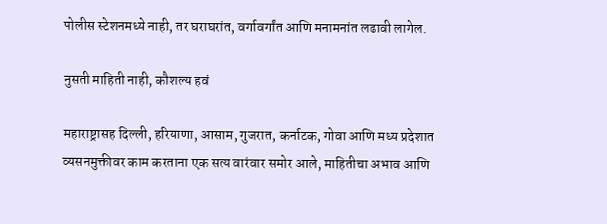पोलीस स्टेशनमध्ये नाही, तर घराघरांत, वर्गावर्गांत आणि मनामनांत लढावी लागेल.

नुसती माहिती नाही, कौशल्य हवं

महाराष्ट्रासह दिल्ली, हरियाणा, आसाम, गुजरात, कर्नाटक, गोवा आणि मध्य प्रदेशात व्यसनमुक्तीवर काम करताना एक सत्य वारंवार समोर आले, माहितीचा अभाव आणि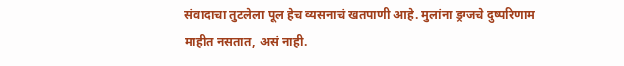संवादाचा तुटलेला पूल हेच व्यसनाचं खतपाणी आहे. मुलांना ड्रग्जचे दुष्परिणाम माहीत नसतात, असं नाही.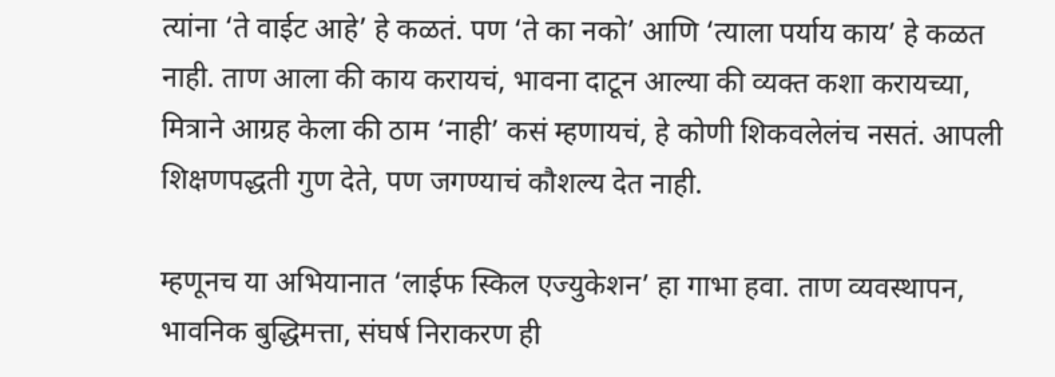त्यांना ‘ते वाईट आहे’ हे कळतं. पण ‘ते का नको’ आणि ‘त्याला पर्याय काय’ हे कळत नाही. ताण आला की काय करायचं, भावना दाटून आल्या की व्यक्त कशा करायच्या, मित्राने आग्रह केला की ठाम ‘नाही’ कसं म्हणायचं, हे कोणी शिकवलेलंच नसतं. आपली शिक्षणपद्धती गुण देते, पण जगण्याचं कौशल्य देत नाही.

म्हणूनच या अभियानात ‘लाईफ स्किल एज्युकेशन’ हा गाभा हवा. ताण व्यवस्थापन, भावनिक बुद्धिमत्ता, संघर्ष निराकरण ही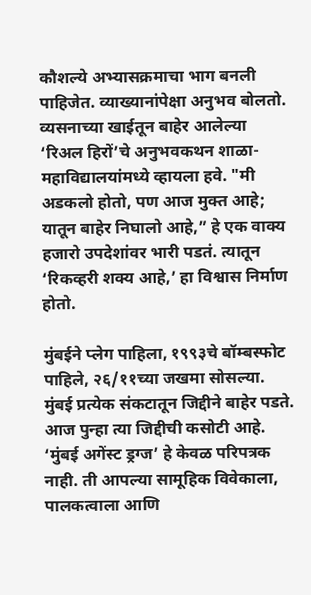कौशल्ये अभ्यासक्रमाचा भाग बनली पाहिजेत. व्याख्यानांपेक्षा अनुभव बोलतो. व्यसनाच्या खाईतून बाहेर आलेल्या ‘रिअल हिरों’चे अनुभवकथन शाळा-महाविद्यालयांमध्ये व्हायला हवे. "मी अडकलो होतो, पण आज मुक्त आहे; यातून बाहेर निघालो आहे,” हे एक वाक्य हजारो उपदेशांवर भारी पडतं. त्यातून ‘रिकव्हरी शक्य आहे,’ हा विश्वास निर्माण होतो.

मुंबईने प्लेग पाहिला, १९९३चे बॉम्बस्फोट पाहिले, २६/११च्या जखमा सोसल्या. मुंबई प्रत्येक संकटातून जिद्दीने बाहेर पडते. आज पुन्हा त्या जिद्दीची कसोटी आहे. ‘मुंबई अगेंस्ट ड्रग्ज’ हे केवळ परिपत्रक नाही. ती आपल्या सामूहिक विवेकाला, पालकत्वाला आणि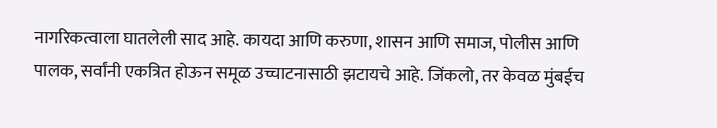नागरिकत्वाला घातलेली साद आहे. कायदा आणि करुणा, शासन आणि समाज, पोलीस आणि पालक, सर्वांनी एकत्रित होऊन समूळ उच्चाटनासाठी झटायचे आहे. जिंकलो, तर केवळ मुंबईच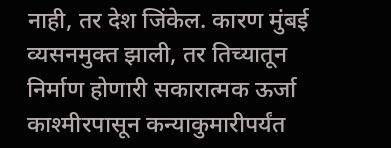नाही, तर देश जिंकेल. कारण मुंबई व्यसनमुक्त झाली, तर तिच्यातून निर्माण होणारी सकारात्मक ऊर्जा काश्मीरपासून कन्याकुमारीपर्यंत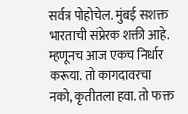सर्वत्र पोहोचेल. मुंबई सशक्त भारताची संप्रेरक शक्ती आहे. म्हणूनच आज एकच निर्धार करूया. तो कागदावरचा नको, कृतीतला हवा. तो फक्त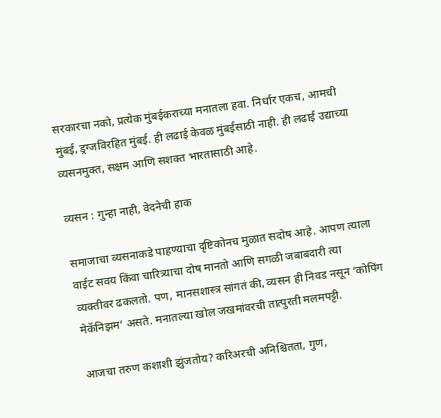सरकारचा नको, प्रत्येक मुंबईकराच्या मनातला हवा. निर्धार एकच, आमची मुंबई, ड्रग्जविरहित मुंबई. ही लढाई केवळ मुंबईसाठी नाही. ही लढाई उद्याच्या व्यसनमुक्त, सक्षम आणि सशक्त भारतासाठी आहे.

व्यसन : गुन्हा नाही, वेदनेची हाक

समाजाचा व्यसनाकडे पाहण्याचा दृष्टिकोनच मुळात सदोष आहे. आपण त्याला वाईट सवय किंवा चारित्र्याचा दोष मानतो आणि सगळी जबाबदारी त्या व्यक्तीवर ढकलतो. पण, मानसशास्त्र सांगतं की, व्यसन ही निवड नसून ‘कोपिंग मेकॅनिझम’ असते. मनातल्या खोल जखमांवरची तात्पुरती मलमपट्टी.

आजचा तरुण कशाशी झुंजतोय? करिअरची अनिश्चितता, गुण,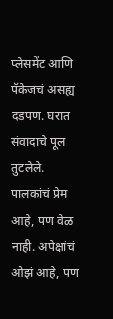प्लेसमेंट आणि पॅकेजचं असह्य दडपण. घरात संवादाचे पूल तुटलेले. पालकांचं प्रेम आहे, पण वेळ नाही. अपेक्षांचं ओझं आहे, पण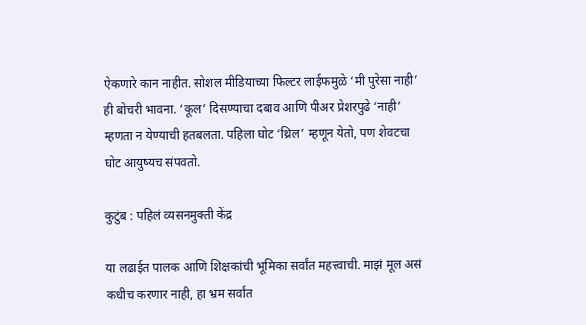ऐकणारे कान नाहीत. सोशल मीडियाच्या फिल्टर लाईफमुळे ‘मी पुरेसा नाही’ ही बोचरी भावना. ‘कूल’ दिसण्याचा दबाव आणि पीअर प्रेशरपुढे ‘नाही’ म्हणता न येण्याची हतबलता. पहिला घोट ‘थ्रिल’ म्हणून येतो, पण शेवटचा घोट आयुष्यच संपवतो.

कुटुंब : पहिलं व्यसनमुक्ती केंद्र

या लढाईत पालक आणि शिक्षकांची भूमिका सर्वांत महत्त्वाची. माझं मूल असं कधीच करणार नाही, हा भ्रम सर्वांत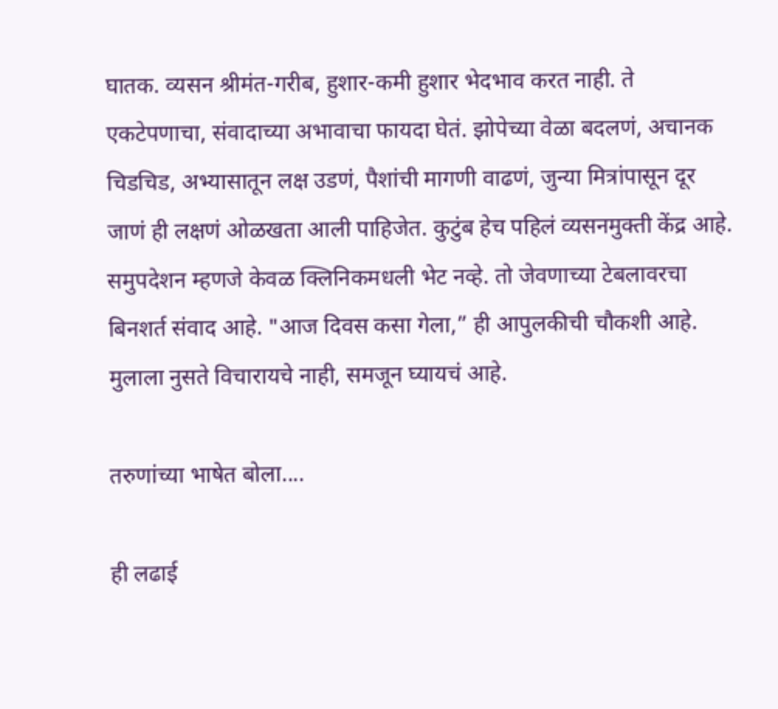घातक. व्यसन श्रीमंत-गरीब, हुशार-कमी हुशार भेदभाव करत नाही. ते एकटेपणाचा, संवादाच्या अभावाचा फायदा घेतं. झोपेच्या वेळा बदलणं, अचानक चिडचिड, अभ्यासातून लक्ष उडणं, पैशांची मागणी वाढणं, जुन्या मित्रांपासून दूर जाणं ही लक्षणं ओळखता आली पाहिजेत. कुटुंब हेच पहिलं व्यसनमुक्ती केंद्र आहे. समुपदेशन म्हणजे केवळ क्लिनिकमधली भेट नव्हे. तो जेवणाच्या टेबलावरचा बिनशर्त संवाद आहे. "आज दिवस कसा गेला,” ही आपुलकीची चौकशी आहे. मुलाला नुसते विचारायचे नाही, समजून घ्यायचं आहे.

तरुणांच्या भाषेत बोला....

ही लढाई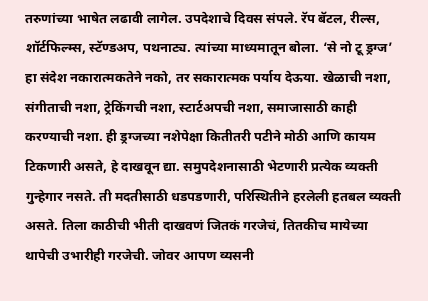तरुणांच्या भाषेत लढावी लागेल. उपदेशाचे दिवस संपले. रॅप बॅटल, रील्स, शॉर्टफिल्म्स, स्टॅण्डअप, पथनाट्य. त्यांच्या माध्यमातून बोला. ‘से नो टू ड्रग्ज’ हा संदेश नकारात्मकतेने नको, तर सकारात्मक पर्याय देऊया. खेळाची नशा, संगीताची नशा, ट्रेकिंगची नशा, स्टार्टअपची नशा, समाजासाठी काही करण्याची नशा. ही ड्रग्जच्या नशेपेक्षा कितीतरी पटीने मोठी आणि कायम टिकणारी असते, हे दाखवून द्या. समुपदेशनासाठी भेटणारी प्रत्येक व्यक्ती गुन्हेगार नसते. ती मदतीसाठी धडपडणारी, परिस्थितीने हरलेली हतबल व्यक्ती असते. तिला काठीची भीती दाखवणं जितकं गरजेचं, तितकीच मायेच्या थापेची उभारीही गरजेची. जोवर आपण व्यसनी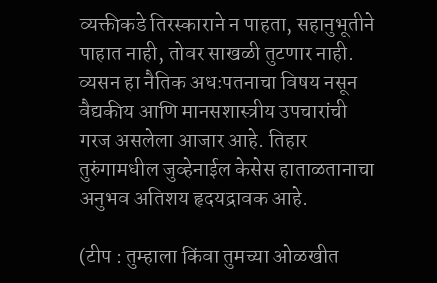व्यक्तीकडे तिरस्काराने न पाहता, सहानुभूतीने पाहात नाही, तोवर साखळी तुटणार नाही. व्यसन हा नैतिक अधःपतनाचा विषय नसून वैद्यकीय आणि मानसशास्त्रीय उपचारांची गरज असलेला आजार आहे. तिहार तुरुंगामधील जुव्हेनाईल केसेस हाताळतानाचा अनुभव अतिशय हृदयद्रावक आहे.

(टीप : तुम्हाला किंवा तुमच्या ओळखीत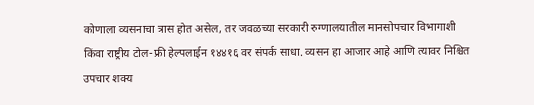कोणाला व्यसनाचा त्रास होत असेल, तर जवळच्या सरकारी रुग्णालयातील मानसोपचार विभागाशी किंवा राष्ट्रीय टोल-फ्री हेल्पलाईन १४४१६ वर संपर्क साधा. व्यसन हा आजार आहे आणि त्यावर निश्चित उपचार शक्य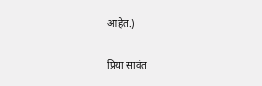आहेत.)

प्रिया सावंत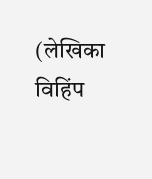(लेखिका विहिंप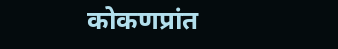कोकणप्रांत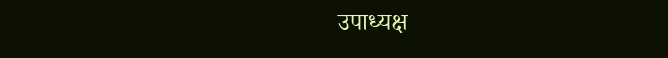उपाध्यक्ष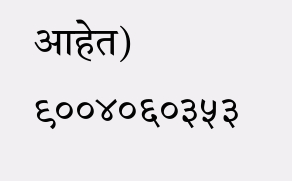आहेत)
९००४०६०३५३